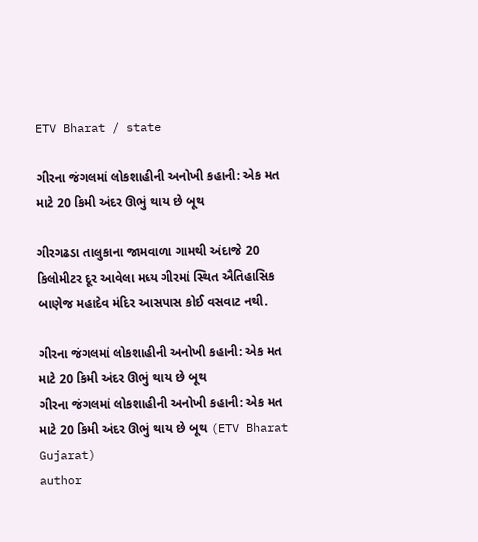ETV Bharat / state

ગીરના જંગલમાં લોકશાહીની અનોખી કહાની: એક મત માટે 20 કિમી અંદર ઊભું થાય છે બૂથ

ગીરગઢડા તાલુકાના જામવાળા ગામથી અંદાજે 20 કિલોમીટર દૂર આવેલા મધ્ય ગીરમાં સ્થિત ઐતિહાસિક બાણેજ મહાદેવ મંદિર આસપાસ કોઈ વસવાટ નથી.

ગીરના જંગલમાં લોકશાહીની અનોખી કહાની: એક મત માટે 20 કિમી અંદર ઊભું થાય છે બૂથ
ગીરના જંગલમાં લોકશાહીની અનોખી કહાની: એક મત માટે 20 કિમી અંદર ઊભું થાય છે બૂથ (ETV Bharat Gujarat)
author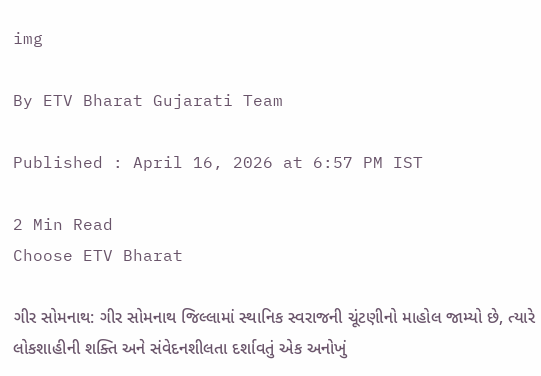img

By ETV Bharat Gujarati Team

Published : April 16, 2026 at 6:57 PM IST

2 Min Read
Choose ETV Bharat

ગીર સોમનાથ: ગીર સોમનાથ જિલ્લામાં સ્થાનિક સ્વરાજની ચૂંટણીનો માહોલ જામ્યો છે, ત્યારે લોકશાહીની શક્તિ અને સંવેદનશીલતા દર્શાવતું એક અનોખું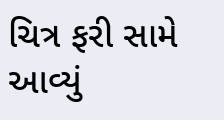ચિત્ર ફરી સામે આવ્યું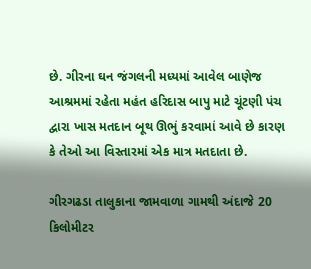છે. ગીરના ઘન જંગલની મધ્યમાં આવેલ બાણેજ આશ્રમમાં રહેતા મહંત હરિદાસ બાપુ માટે ચૂંટણી પંચ દ્વારા ખાસ મતદાન બૂથ ઊભું કરવામાં આવે છે કારણ કે તેઓ આ વિસ્તારમાં એક માત્ર મતદાતા છે.

ગીરગઢડા તાલુકાના જામવાળા ગામથી અંદાજે 20 કિલોમીટર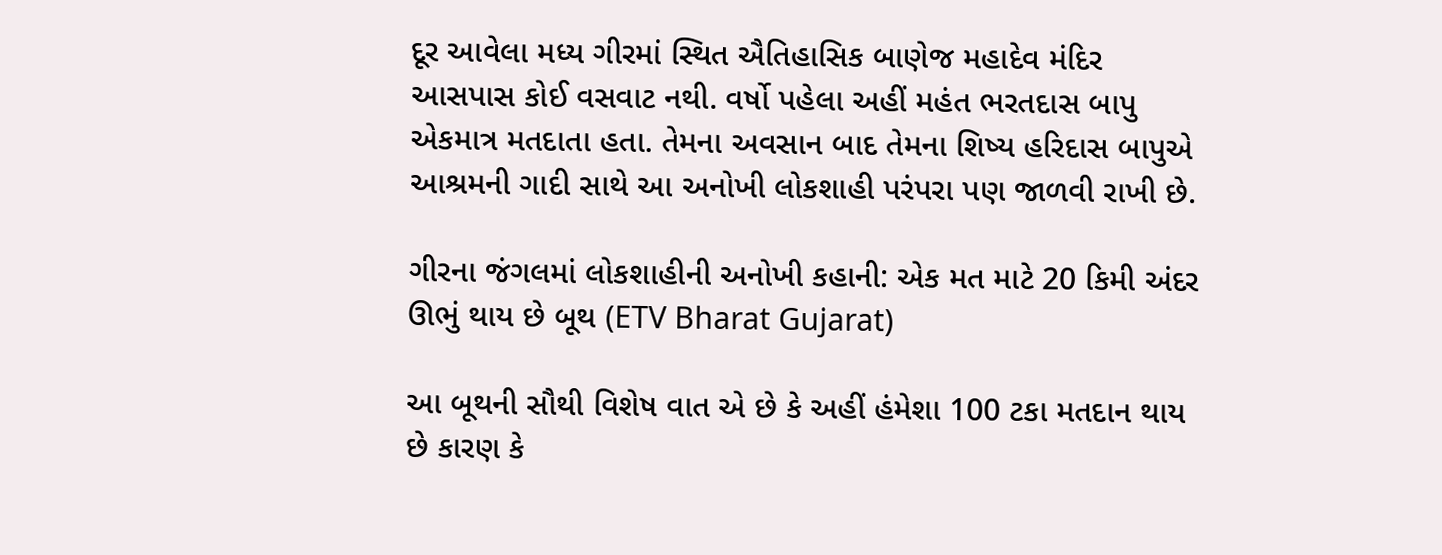દૂર આવેલા મધ્ય ગીરમાં સ્થિત ઐતિહાસિક બાણેજ મહાદેવ મંદિર આસપાસ કોઈ વસવાટ નથી. વર્ષો પહેલા અહીં મહંત ભરતદાસ બાપુ એકમાત્ર મતદાતા હતા. તેમના અવસાન બાદ તેમના શિષ્ય હરિદાસ બાપુએ આશ્રમની ગાદી સાથે આ અનોખી લોકશાહી પરંપરા પણ જાળવી રાખી છે.

ગીરના જંગલમાં લોકશાહીની અનોખી કહાની: એક મત માટે 20 કિમી અંદર ઊભું થાય છે બૂથ (ETV Bharat Gujarat)

આ બૂથની સૌથી વિશેષ વાત એ છે કે અહીં હંમેશા 100 ટકા મતદાન થાય છે કારણ કે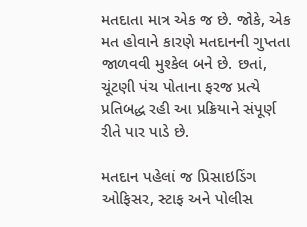મતદાતા માત્ર એક જ છે. જોકે, એક મત હોવાને કારણે મતદાનની ગુપ્તતા જાળવવી મુશ્કેલ બને છે. છતાં, ચૂંટણી પંચ પોતાના ફરજ પ્રત્યે પ્રતિબદ્ધ રહી આ પ્રક્રિયાને સંપૂર્ણ રીતે પાર પાડે છે.

મતદાન પહેલાં જ પ્રિસાઇડિંગ ઓફિસર, સ્ટાફ અને પોલીસ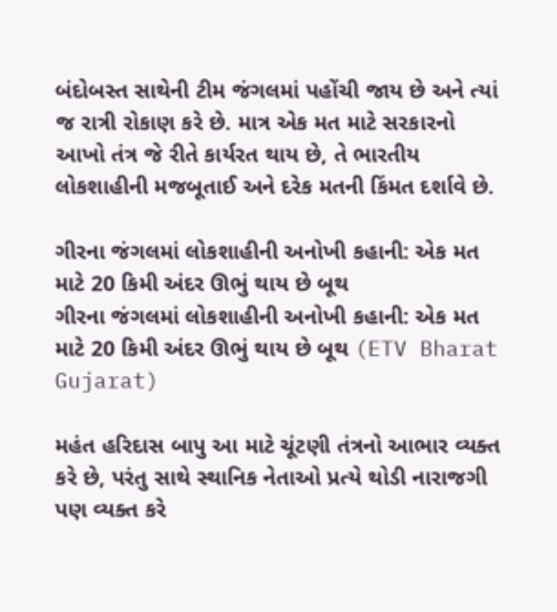બંદોબસ્ત સાથેની ટીમ જંગલમાં પહોંચી જાય છે અને ત્યાં જ રાત્રી રોકાણ કરે છે. માત્ર એક મત માટે સરકારનો આખો તંત્ર જે રીતે કાર્યરત થાય છે, તે ભારતીય લોકશાહીની મજબૂતાઈ અને દરેક મતની કિંમત દર્શાવે છે.

ગીરના જંગલમાં લોકશાહીની અનોખી કહાની: એક મત માટે 20 કિમી અંદર ઊભું થાય છે બૂથ
ગીરના જંગલમાં લોકશાહીની અનોખી કહાની: એક મત માટે 20 કિમી અંદર ઊભું થાય છે બૂથ (ETV Bharat Gujarat)

મહંત હરિદાસ બાપુ આ માટે ચૂંટણી તંત્રનો આભાર વ્યક્ત કરે છે, પરંતુ સાથે સ્થાનિક નેતાઓ પ્રત્યે થોડી નારાજગી પણ વ્યક્ત કરે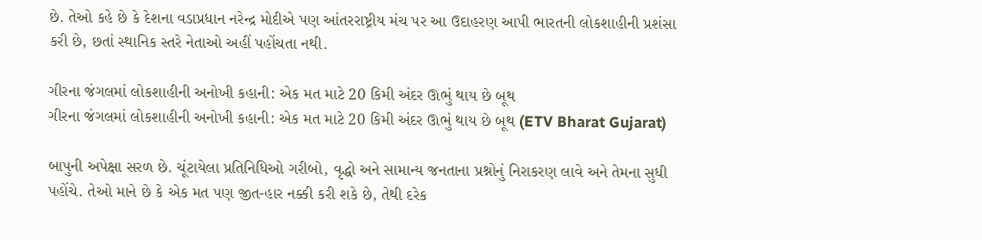છે. તેઓ કહે છે કે દેશના વડાપ્રધાન નરેન્દ્ર મોદીએ પણ આંતરરાષ્ટ્રીય મંચ પર આ ઉદાહરણ આપી ભારતની લોકશાહીની પ્રશંસા કરી છે, છતાં સ્થાનિક સ્તરે નેતાઓ અહીં પહોંચતા નથી.

ગીરના જંગલમાં લોકશાહીની અનોખી કહાની: એક મત માટે 20 કિમી અંદર ઊભું થાય છે બૂથ
ગીરના જંગલમાં લોકશાહીની અનોખી કહાની: એક મત માટે 20 કિમી અંદર ઊભું થાય છે બૂથ (ETV Bharat Gujarat)

બાપુની અપેક્ષા સરળ છે. ચૂંટાયેલા પ્રતિનિધિઓ ગરીબો, વૃદ્ધો અને સામાન્ય જનતાના પ્રશ્નોનું નિરાકરણ લાવે અને તેમના સુધી પહોંચે. તેઓ માને છે કે એક મત પણ જીત-હાર નક્કી કરી શકે છે, તેથી દરેક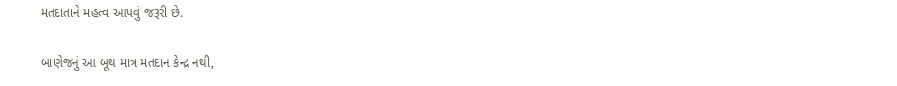મતદાતાને મહત્વ આપવું જરૂરી છે.

બાણેજનું આ બૂથ માત્ર મતદાન કેન્દ્ર નથી,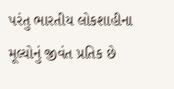પરંતુ ભારતીય લોકશાહીના મૂલ્યોનું જીવંત પ્રતિક છે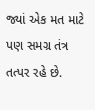જ્યાં એક મત માટે પણ સમગ્ર તંત્ર તત્પર રહે છે.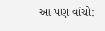આ પણ વાંચો: